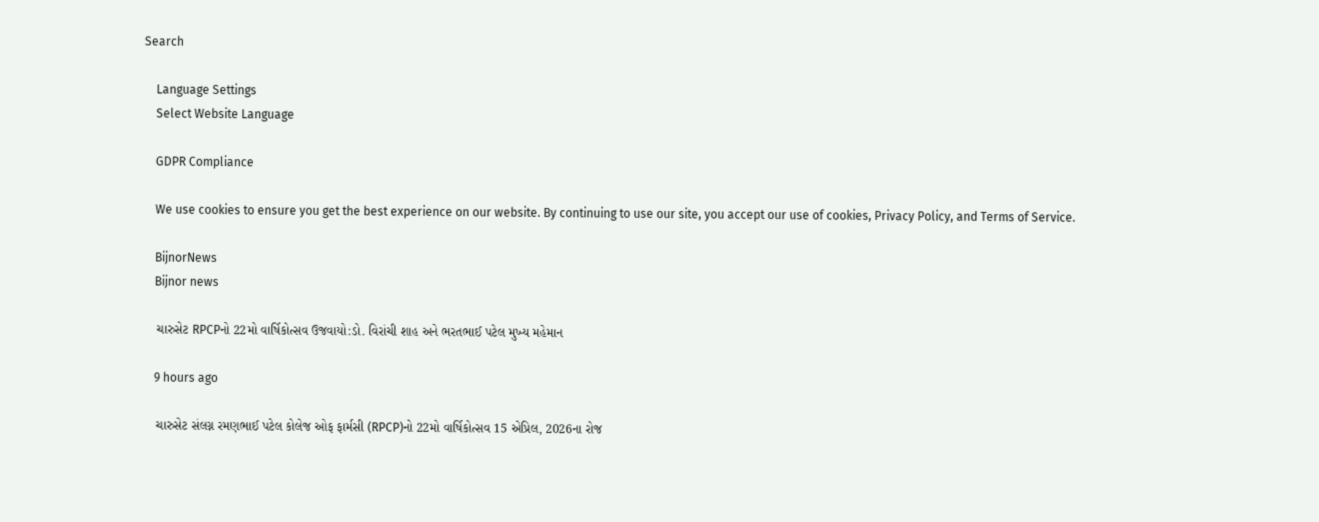Search

    Language Settings
    Select Website Language

    GDPR Compliance

    We use cookies to ensure you get the best experience on our website. By continuing to use our site, you accept our use of cookies, Privacy Policy, and Terms of Service.

    BijnorNews
    Bijnor news

    ચારુસેટ RPCPનો 22મો વાર્ષિકોત્સવ ઉજવાયો:ડો. વિરાંચી શાહ અને ભરતભાઈ પટેલ મુખ્ય મહેમાન

    9 hours ago

    ચારુસેટ સંલગ્ન રમણભાઈ પટેલ કોલેજ ઓફ ફાર્મસી (RPCP)નો 22મો વાર્ષિકોત્સવ 15 એપ્રિલ, 2026ના રોજ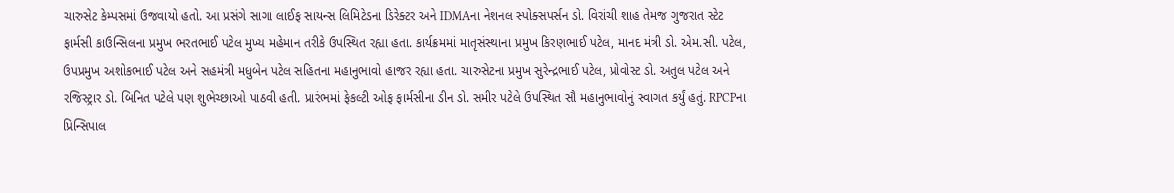ચારુસેટ કેમ્પસમાં ઉજવાયો હતો. આ પ્રસંગે સાગા લાઈફ સાયન્સ લિમિટેડના ડિરેક્ટર અને IDMAના નેશનલ સ્પોક્સપર્સન ડો. વિરાંચી શાહ તેમજ ગુજરાત સ્ટેટ ફાર્મસી કાઉન્સિલના પ્રમુખ ભરતભાઈ પટેલ મુખ્ય મહેમાન તરીકે ઉપસ્થિત રહ્યા હતા. કાર્યક્રમમાં માતૃસંસ્થાના પ્રમુખ કિરણભાઈ પટેલ, માનદ મંત્રી ડો. એમ.સી. પટેલ, ઉપપ્રમુખ અશોકભાઈ પટેલ અને સહમંત્રી મધુબેન પટેલ સહિતના મહાનુભાવો હાજર રહ્યા હતા. ચારુસેટના પ્રમુખ સુરેન્દ્રભાઈ પટેલ, પ્રોવોસ્ટ ડો. અતુલ પટેલ અને રજિસ્ટ્રાર ડો. બિનિત પટેલે પણ શુભેચ્છાઓ પાઠવી હતી. પ્રારંભમાં ફેકલ્ટી ઓફ ફાર્મસીના ડીન ડો. સમીર પટેલે ઉપસ્થિત સૌ મહાનુભાવોનું સ્વાગત કર્યું હતું. RPCPના પ્રિન્સિપાલ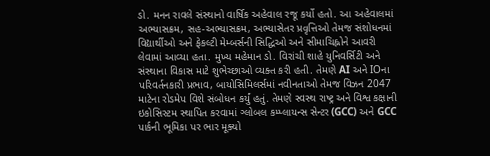ડો. મનન રાવલે સંસ્થાનો વાર્ષિક અહેવાલ રજૂ કર્યો હતો. આ અહેવાલમાં અભ્યાસક્રમ, સહ-અભ્યાસક્રમ, અભ્યાસેતર પ્રવૃત્તિઓ તેમજ સંશોધનમાં વિદ્યાર્થીઓ અને ફેકલ્ટી મેમ્બર્સની સિદ્ધિઓ અને સીમાચિહ્નોને આવરી લેવામાં આવ્યા હતા. મુખ્ય મહેમાન ડો. વિરાંચી શાહે યુનિવર્સિટી અને સંસ્થાના વિકાસ માટે શુભેચ્છાઓ વ્યક્ત કરી હતી. તેમણે AI અને IOના પરિવર્તનકારી પ્રભાવ, બાયોસિમિલર્સમાં નવીનતાઓ તેમજ વિઝન 2047 માટેના રોડમેપ વિશે સંબોધન કર્યું હતું. તેમણે સ્વસ્થ રાષ્ટ્ર અને વિશ્વ કક્ષાની ઇકોસિસ્ટમ સ્થાપિત કરવામાં ગ્લોબલ કમ્પ્લાયન્સ સેન્ટર (GCC) અને GCC પાર્કની ભૂમિકા પર ભાર મૂક્યો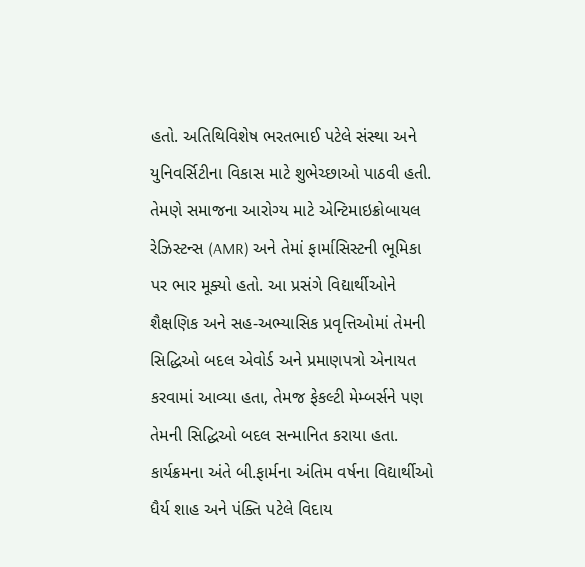હતો. અતિથિવિશેષ ભરતભાઈ પટેલે સંસ્થા અને યુનિવર્સિટીના વિકાસ માટે શુભેચ્છાઓ પાઠવી હતી. તેમણે સમાજના આરોગ્ય માટે એન્ટિમાઇક્રોબાયલ રેઝિસ્ટન્સ (AMR) અને તેમાં ફાર્માસિસ્ટની ભૂમિકા પર ભાર મૂક્યો હતો. આ પ્રસંગે વિદ્યાર્થીઓને શૈક્ષણિક અને સહ-અભ્યાસિક પ્રવૃત્તિઓમાં તેમની સિદ્ધિઓ બદલ એવોર્ડ અને પ્રમાણપત્રો એનાયત કરવામાં આવ્યા હતા, તેમજ ફેકલ્ટી મેમ્બર્સને પણ તેમની સિદ્ધિઓ બદલ સન્માનિત કરાયા હતા. કાર્યક્રમના અંતે બી.ફાર્મના અંતિમ વર્ષના વિદ્યાર્થીઓ ધૈર્ય શાહ અને પંક્તિ પટેલે વિદાય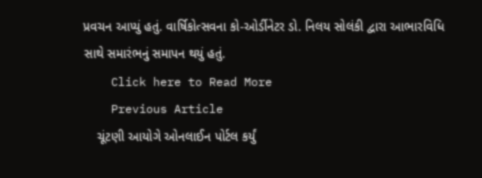પ્રવચન આપ્યું હતું. વાર્ષિકોત્સવના કો-ઓર્ડીનેટર ડો. નિલય સોલંકી દ્વારા આભારવિધિ સાથે સમારંભનું સમાપન થયું હતું.
    Click here to Read More
    Previous Article
    ચૂંટણી આયોગે ઓનલાઈન પોર્ટલ કર્યું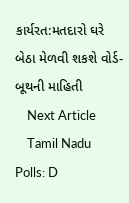કાર્યરત:મતદારો ઘરે બેઠા મેળવી શકશે વોર્ડ-બૂથની માહિતી
    Next Article
    Tamil Nadu Polls: D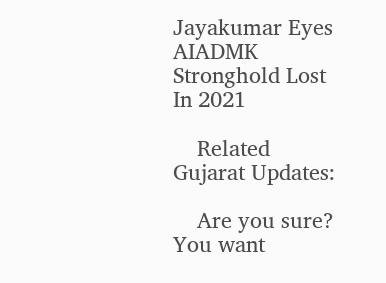Jayakumar Eyes AIADMK Stronghold Lost In 2021

    Related Gujarat Updates:

    Are you sure? You want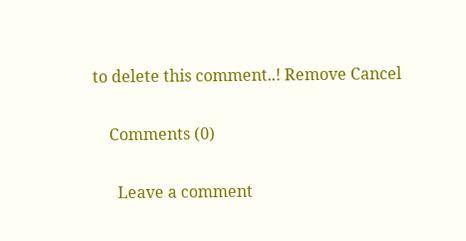to delete this comment..! Remove Cancel

    Comments (0)

      Leave a comment